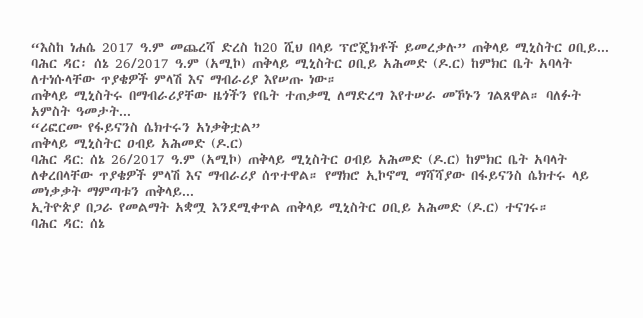“እስከ ነሐሴ 2017 ዓ.ም መጨረሻ ድረስ ከ20 ሺህ በላይ ፕሮጄክቶች ይመረቃሉ” ጠቅላይ ሚኒስትር ዐቢይ...
ባሕር ዳር፡ ሰኔ 26/2017 ዓ.ም (አሚኮ) ጠቅላይ ሚኒስትር ዐቢይ አሕመድ (ዶ.ር) ከምክር ቤት አባላት ለተነሱላቸው ጥያቄዎች ምላሽ እና ማብራሪያ እየሠጡ ነው።
ጠቅላይ ሚኒስትሩ በማብራሪያቸው ዜጎችን የቤት ተጠቃሚ ለማድረግ እየተሠራ መኾኑን ገልጸዋል። ባለፉት አምስት ዓመታት...
“ሪፎርሙ የፋይናንስ ሴክተሩን አነቃቅቷል”
ጠቅላይ ሚኒስትር ዐብይ አሕመድ (ዶ.ር)
ባሕር ዳር: ሰኔ 26/2017 ዓ.ም (አሚኮ) ጠቅላይ ሚኒስትር ዐብይ አሕመድ (ዶ.ር) ከምክር ቤት አባላት ለቀረበላቸው ጥያቄዎች ምላሽ እና ማብራሪያ ሰጥተዋል። የማክሮ ኢኮኖሚ ማሻሻያው በፋይናንስ ሴክተሩ ላይ መነቃቃት ማምጣቱን ጠቅላይ...
ኢትዮጵያ በጋራ የመልማት አቋሟ እንደሚቀጥል ጠቅላይ ሚኒስትር ዐቢይ አሕመድ (ዶ.ር) ተናገሩ።
ባሕር ዳር: ሰኔ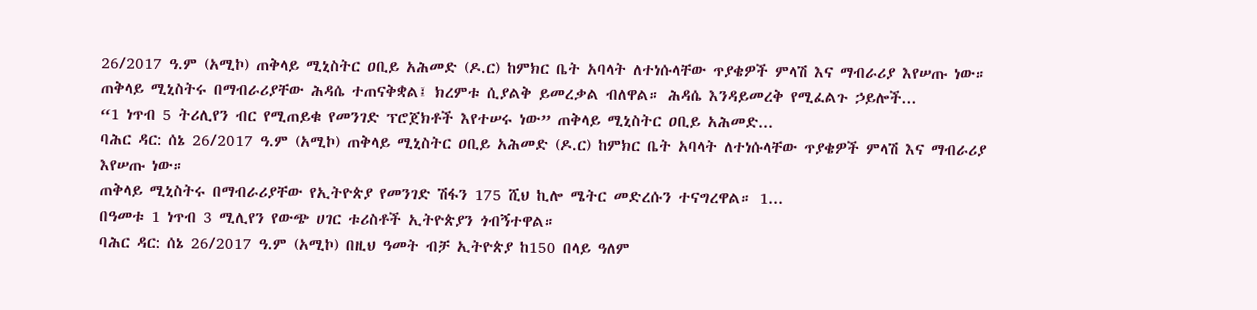26/2017 ዓ.ም (አሚኮ) ጠቅላይ ሚኒስትር ዐቢይ አሕመድ (ዶ.ር) ከምክር ቤት አባላት ለተነሱላቸው ጥያቄዎች ምላሽ እና ማብራሪያ እየሠጡ ነው።
ጠቅላይ ሚኒስትሩ በማብራሪያቸው ሕዳሴ ተጠናቅቋል፤ ክረምቱ ሲያልቅ ይመረቃል ብለዋል። ሕዳሴ እንዳይመረቅ የሚፈልጉ ኃይሎች...
“1 ነጥብ 5 ትሪሊየን ብር የሚጠይቁ የመንገድ ፕሮጀክቶች እየተሠሩ ነው” ጠቅላይ ሚኒስትር ዐቢይ አሕመድ...
ባሕር ዳር: ሰኔ 26/2017 ዓ.ም (አሚኮ) ጠቅላይ ሚኒስትር ዐቢይ አሕመድ (ዶ.ር) ከምክር ቤት አባላት ለተነሱላቸው ጥያቄዎች ምላሽ እና ማብራሪያ እየሠጡ ነው።
ጠቅላይ ሚኒስትሩ በማብራሪያቸው የኢትዮጵያ የመንገድ ሽፋን 175 ሺህ ኪሎ ሜትር መድረሱን ተናግረዋል። 1...
በዓመቱ 1 ነጥብ 3 ሚሊየን የውጭ ሀገር ቱሪስቶች ኢትዮጵያን ጎብኝተዋል።
ባሕር ዳር: ሰኔ 26/2017 ዓ.ም (አሚኮ) በዚህ ዓመት ብቻ ኢትዮጵያ ከ150 በላይ ዓለም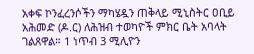አቀፍ ኮንፈረንሶችን ማካሄዷን ጠቅላይ ሚኒስትር ዐቢይ አሕመድ (ዶ.ር) ለሕዝብ ተወካዮች ምክር ቤት አባላት ገልጸዋል። 1 ነጥብ 3 ሚሊዮን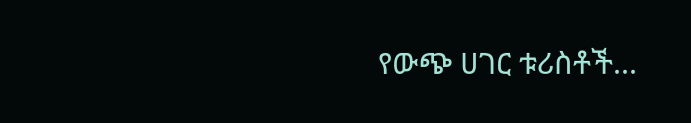የውጭ ሀገር ቱሪስቶች...